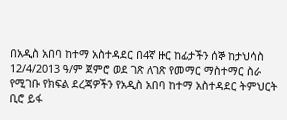በአዲስ አበባ ከተማ አስተዳደር በ4ኛ ዙር ከፊታችን ሰኞ ከታህሳስ 12/4/2013 ዓ/ም ጀምሮ ወደ ገጽ ለገጽ የመማር ማስተማር ስራ የሚገቡ የክፍል ደረጃዎችን የአዲስ አበባ ከተማ አስተዳደር ትምህርት ቢሮ ይፋ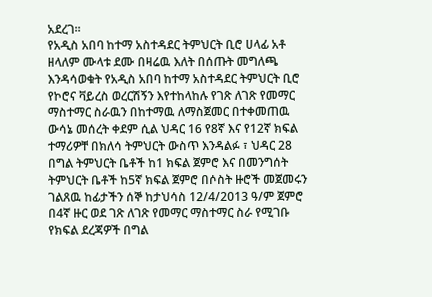አደረገ፡፡
የአዲስ አበባ ከተማ አስተዳደር ትምህርት ቢሮ ሀላፊ አቶ ዘላለም ሙላቱ ደሙ በዛሬዉ እለት በሰጡት መግለጫ እንዳሳወቁት የአዲስ አበባ ከተማ አስተዳደር ትምህርት ቢሮ የኮሮና ቫይረስ ወረርሽኝን እየተከላከሉ የገጽ ለገጽ የመማር ማስተማር ስራዉን በከተማዉ ለማስጀመር በተቀመጠዉ ውሳኔ መሰረት ቀደም ሲል ህዳር 16 የ8ኛ እና የ12ኛ ክፍል ተማሪዎቸ በክለሳ ትምህርት ውስጥ እንዳልፉ ፣ ህዳር 28 በግል ትምህርት ቤቶች ከ1 ክፍል ጀምሮ እና በመንግሰት ትምህርት ቤቶች ከ5ኛ ክፍል ጀምሮ በሶስት ዙሮች መጀመሩን ገልጸዉ ከፊታችን ሰኞ ከታህሳስ 12/4/2013 ዓ/ም ጀምሮ በ4ኛ ዙር ወደ ገጽ ለገጽ የመማር ማስተማር ስራ የሚገቡ የክፍል ደረጃዎች በግል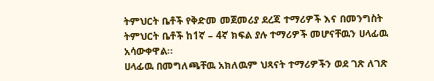ትምህርት ቤቶች የቅድመ መጀመሪያ ደረጃ ተማሪዎች እና በመንግስት ትምህርት ቤቶች ከ1ኛ – 4ኛ ክፍል ያሉ ተማሪዎች መሆናቸዉን ሀላፊዉ አሳውቀዋል፡፡
ሀላፊዉ በመግለጫቸዉ አክለዉም ህጻናት ተማሪዎችን ወደ ገጽ ለገጽ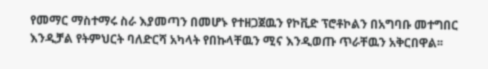የመማር ማስተማሩ ስራ እያመጣን በመሆኑ የተዘጋጀዉን የኮቪድ ፕሮቶኮልን በአግባቡ መተግበር እንዲቻል የትምህርት ባለድርሻ አካላት የበኩላቸዉን ሚና እንዲወጡ ጥራቸዉን አቅርበዋል፡፡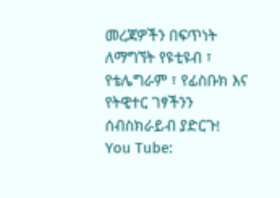መረጃዎችን በፍጥነት ለማግኘት የዩቲዩብ ፣ የቴሌግራም ፣ የፊስቡክ እና የትዊተር ገፃችንን ሰብስክራይብ ያድርጉ!
You Tube: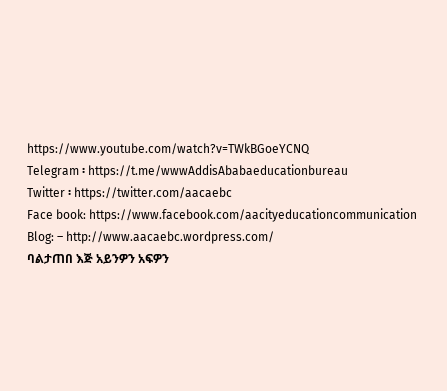https://www.youtube.com/watch?v=TWkBGoeYCNQ
Telegram ፡ https://t.me/wwwAddisAbabaeducationbureau
Twitter ፡ https://twitter.com/aacaebc
Face book: https://www.facebook.com/aacityeducationcommunication
Blog: – http://www.aacaebc.wordpress.com/
ባልታጠበ እጅ አይንዎን አፍዎን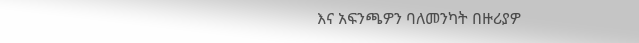እና አፍንጫዎን ባለመንካት በዙሪያዎ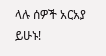ላሉ ሰዎች አርአያ ይሁኑ!